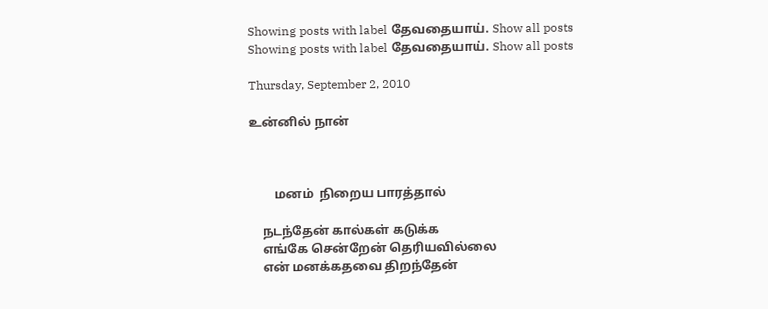Showing posts with label தேவதையாய். Show all posts
Showing posts with label தேவதையாய். Show all posts

Thursday, September 2, 2010

உன்னில் நான்



        மனம்  நிறைய பாரத்தால்

    நடந்தேன் கால்கள் கடுக்க
    எங்கே சென்றேன் தெரியவில்லை
    என் மனக்கதவை திறந்தேன்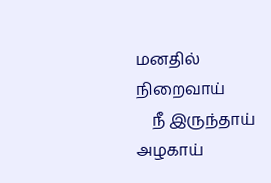மனதில் நிறைவாய்
    நீ இருந்தாய் அழகாய்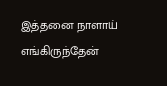இத்தனை நாளாய் எங்கிருந்தேன்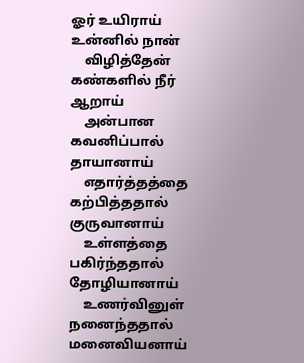ஓர் உயிராய் உன்னில் நான்
    விழித்தேன் கண்களில் நீர் ஆறாய்
    அன்பான கவனிப்பால் தாயானாய்
    எதார்த்தத்தை கற்பித்ததால் குருவானாய்
    உள்ளத்தை பகிர்ந்ததால் தோழியானாய்
    உணர்வினுள்  நனைந்ததால் மனைவியனாய்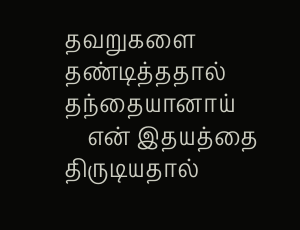தவறுகளை  தண்டித்ததால்  தந்தையானாய்
    என் இதயத்தை திருடியதால்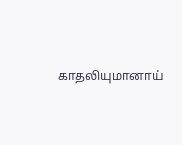காதலியுமானாய்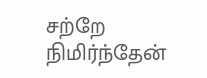சற்றே நிமிர்ந்தேன்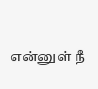என்னுள் நீ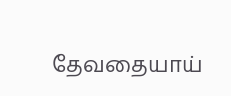தேவதையாய்